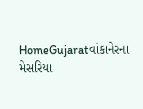HomeGujaratવાંકાનેરના મેસરિયા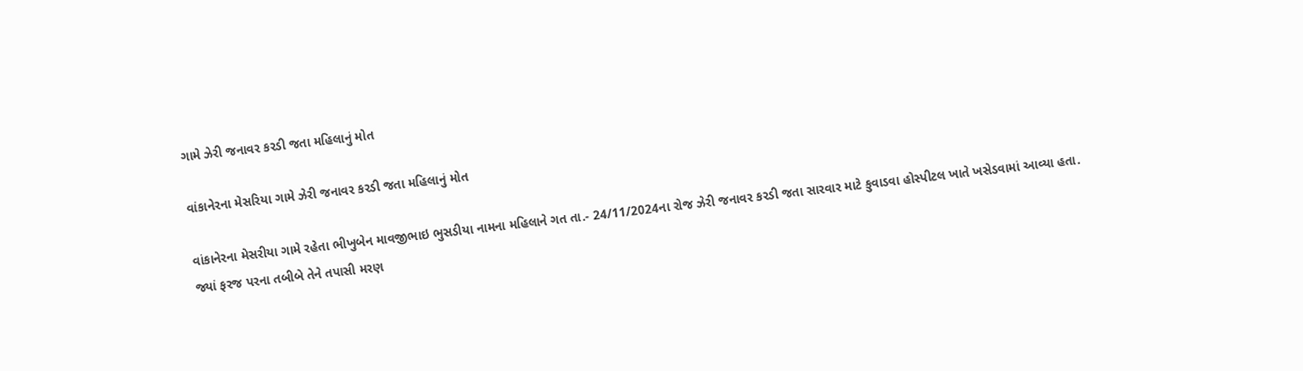ગામે ઝેરી જનાવર કરડી જતા મહિલાનું મોત

વાંકાનેરના મેસરિયા ગામે ઝેરી જનાવર કરડી જતા મહિલાનું મોત

વાંકાનેરના મેસરીયા ગામે રહેતા ભીખુબેન માવજીભાઇ ભુસડીયા નામના મહિલાને ગત તા.- 24/11/2024ના રોજ ઝેરી જનાવર કરડી જતા સારવાર માટે કુવાડવા હોસ્પીટલ ખાતે ખસેડવામાં આવ્યા હતા. જ્યાં ફરજ પરના તબીબે તેને તપાસી મરણ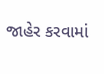જાહેર કરવામાં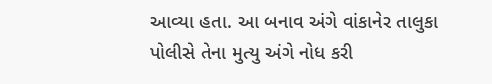આવ્યા હતા. આ બનાવ અંગે વાંકાનેર તાલુકા પોલીસે તેના મુત્યુ અંગે નોધ કરી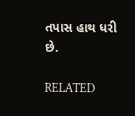તપાસ હાથ ધરી છે.

RELATED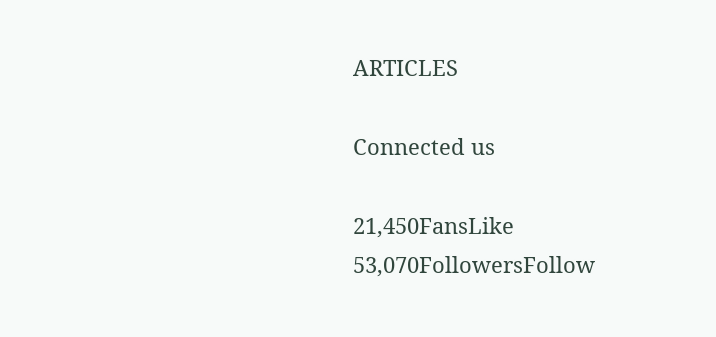ARTICLES

Connected us

21,450FansLike
53,070FollowersFollow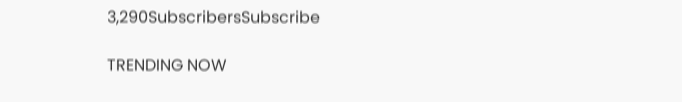3,290SubscribersSubscribe

TRENDING NOW